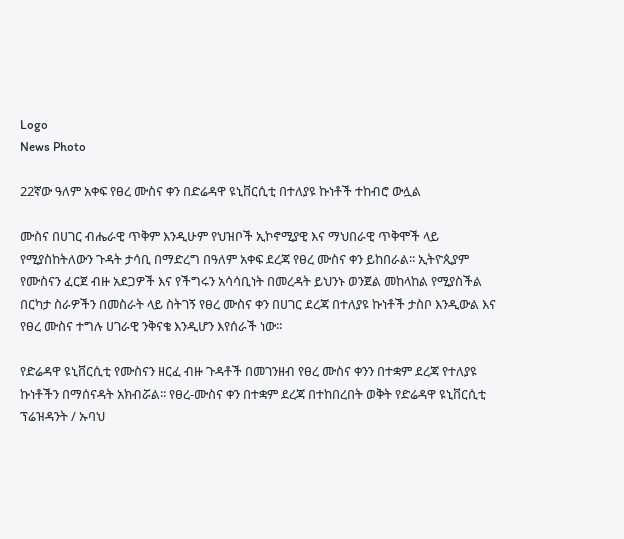Logo
News Photo

22ኛው ዓለም አቀፍ የፀረ ሙስና ቀን በድሬዳዋ ዩኒቨርሲቲ በተለያዩ ኩነቶች ተከብሮ ውሏል

ሙስና በሀገር ብሔራዊ ጥቅም እንዲሁም የህዝቦች ኢኮኖሚያዊ እና ማህበራዊ ጥቅሞች ላይ የሚያስከትለውን ጉዳት ታሳቢ በማድረግ በዓለም አቀፍ ደረጃ የፀረ ሙስና ቀን ይከበራል፡፡ ኢትዮጲያም የሙስናን ፈርጀ ብዙ አደጋዎች እና የችግሩን አሳሳቢነት በመረዳት ይህንኑ ወንጀል መከላከል የሚያስችል በርካታ ስራዎችን በመስራት ላይ ስትገኝ የፀረ ሙስና ቀን በሀገር ደረጃ በተለያዩ ኩነቶች ታስቦ እንዲውል እና የፀረ ሙስና ተግሉ ሀገራዊ ንቅናቄ እንዲሆን እየሰራች ነው፡፡

የድሬዳዋ ዩኒቨርሲቲ የሙስናን ዘርፈ ብዙ ጉዳቶች በመገንዘብ የፀረ ሙስና ቀንን በተቋም ደረጃ የተለያዩ ኩነቶችን በማሰናዳት አክብሯል፡፡ የፀረ-ሙስና ቀን በተቋም ደረጃ በተከበረበት ወቅት የድሬዳዋ ዩኒቨርሲቲ ፕሬዝዳንት / ኡባህ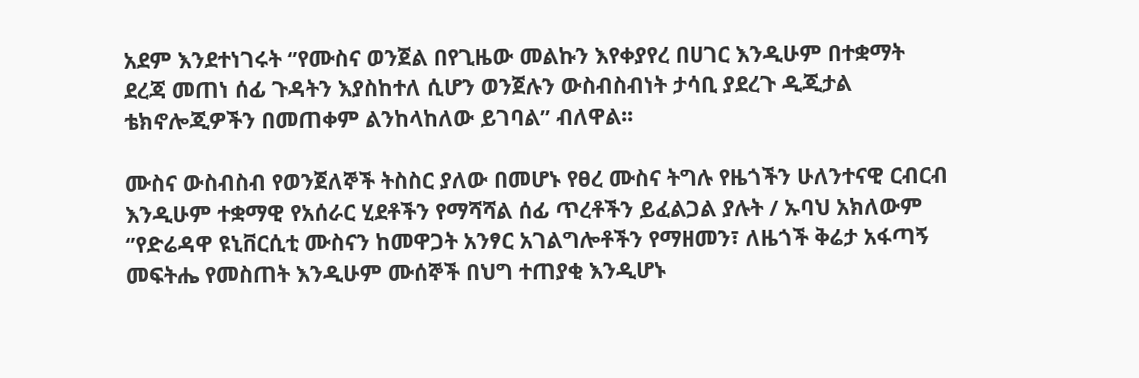አደም እንደተነገሩት ‘’የሙስና ወንጀል በየጊዜው መልኩን እየቀያየረ በሀገር እንዲሁም በተቋማት ደረጃ መጠነ ሰፊ ጉዳትን እያስከተለ ሲሆን ወንጀሉን ውስብስብነት ታሳቢ ያደረጉ ዲጂታል ቴክኖሎጂዎችን በመጠቀም ልንከላከለው ይገባል’’ ብለዋል፡፡

ሙስና ውስብስብ የወንጀለኞች ትስስር ያለው በመሆኑ የፀረ ሙስና ትግሉ የዜጎችን ሁለንተናዊ ርብርብ እንዲሁም ተቋማዊ የአሰራር ሂደቶችን የማሻሻል ሰፊ ጥረቶችን ይፈልጋል ያሉት / ኡባህ አክለውም ‘’የድሬዳዋ ዩኒቨርሲቲ ሙስናን ከመዋጋት አንፃር አገልግሎቶችን የማዘመን፣ ለዜጎች ቅሬታ አፋጣኝ መፍትሔ የመስጠት እንዲሁም ሙሰኞች በህግ ተጠያቂ እንዲሆኑ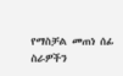የማስቻል መጠነ ሰፊ ስራዎችን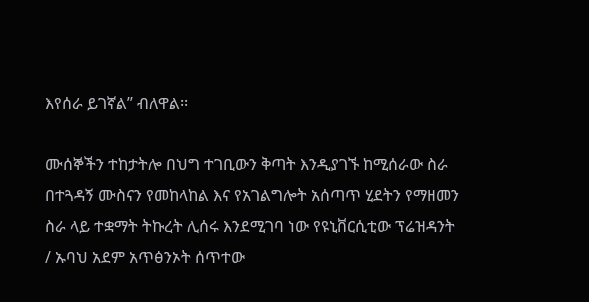እየሰራ ይገኛል’’ ብለዋል፡፡

ሙሰኞችን ተከታትሎ በህግ ተገቢውን ቅጣት እንዲያገኙ ከሚሰራው ስራ በተጓዳኝ ሙስናን የመከላከል እና የአገልግሎት አሰጣጥ ሂደትን የማዘመን ስራ ላይ ተቋማት ትኩረት ሊሰሩ እንደሚገባ ነው የዩኒቨርሲቲው ፕሬዝዳንት / ኡባህ አደም አጥፅንኦት ሰጥተው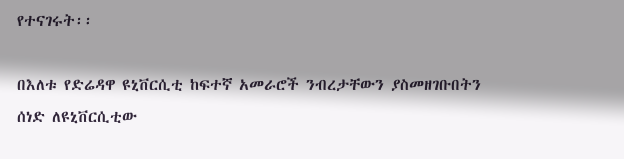የተናገሩት፡፡

በእለቱ የድሬዳዋ ዩኒቨርሲቲ ከፍተኛ አመራሮች ንብረታቸውን ያስመዘገቡበትን ሰነድ ለዩኒቨርሲቲው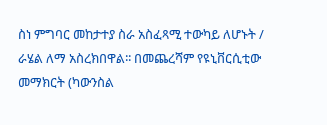ስነ ምግባር መከታተያ ስራ አስፈጻሚ ተውካይ ለሆኑት / ራሄል ለማ አስረክበዋል፡፡ በመጨረሻም የዩኒቨርሲቲው መማክርት (ካውንስል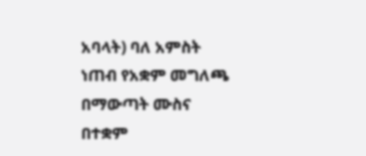አባላት) ባለ አምስት ነጠብ የአቋም መግለጫ በማውጣት ሙስና በተቋም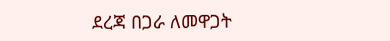ደረጃ በጋራ ለመዋጋት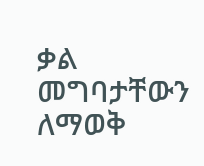ቃል መግባታቸውን ለማወቅ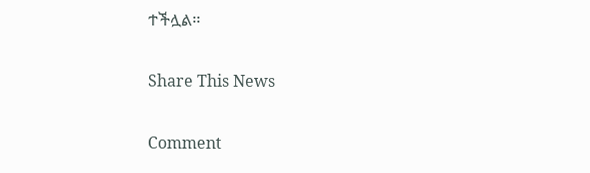ተችሏል፡፡

Share This News

Comment